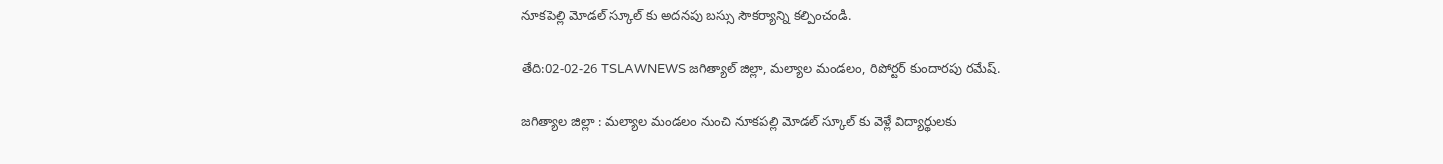నూకపెల్లి మోడల్ స్కూల్ కు అదనపు బస్సు సౌకర్యాన్ని కల్పించండి.

తేది:02-02-26 TSLAWNEWS జగిత్యాల్ జిల్లా, మల్యాల మండలం, రిపోర్టర్ కుందారపు రమేష్.

జగిత్యాల జిల్లా : మల్యాల మండలం నుంచి నూకపల్లి మోడల్ స్కూల్ కు వెళ్లే విద్యార్థులకు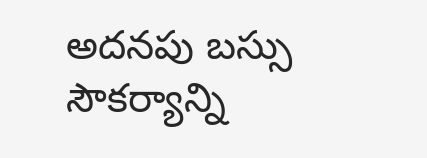అదనపు బస్సు సౌకర్యాన్ని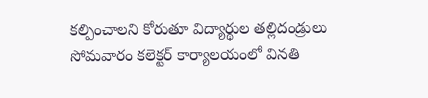కల్పించాలని కోరుతూ విద్యార్థుల తల్లిదండ్రులు సోమవారం కలెక్టర్ కార్యాలయంలో వినతి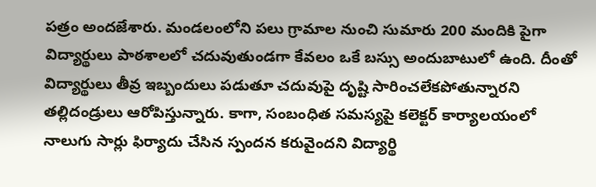పత్రం అందజేశారు. మండలంలోని పలు గ్రామాల నుంచి సుమారు 200 మందికి పైగా విద్యార్థులు పాఠశాలలో చదువుతుండగా కేవలం ఒకే బస్సు అందుబాటులో ఉంది. దీంతో విద్యార్థులు తీవ్ర ఇబ్బందులు పడుతూ చదువుపై దృష్టి సారించలేకపోతున్నారని తల్లిదండ్రులు ఆరోపిస్తున్నారు. కాగా, సంబంధిత సమస్యపై కలెక్టర్ కార్యాలయంలో నాలుగు సార్లు ఫిర్యాదు చేసిన స్పందన కరువైందని విద్యార్థి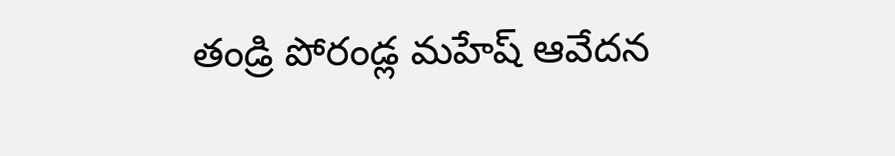తండ్రి పోరండ్ల మహేష్ ఆవేదన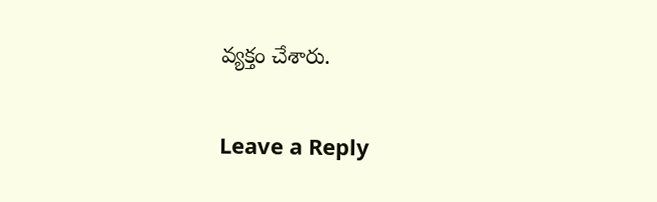వ్యక్తం చేశారు.

Leave a Reply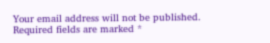Your email address will not be published. Required fields are marked *